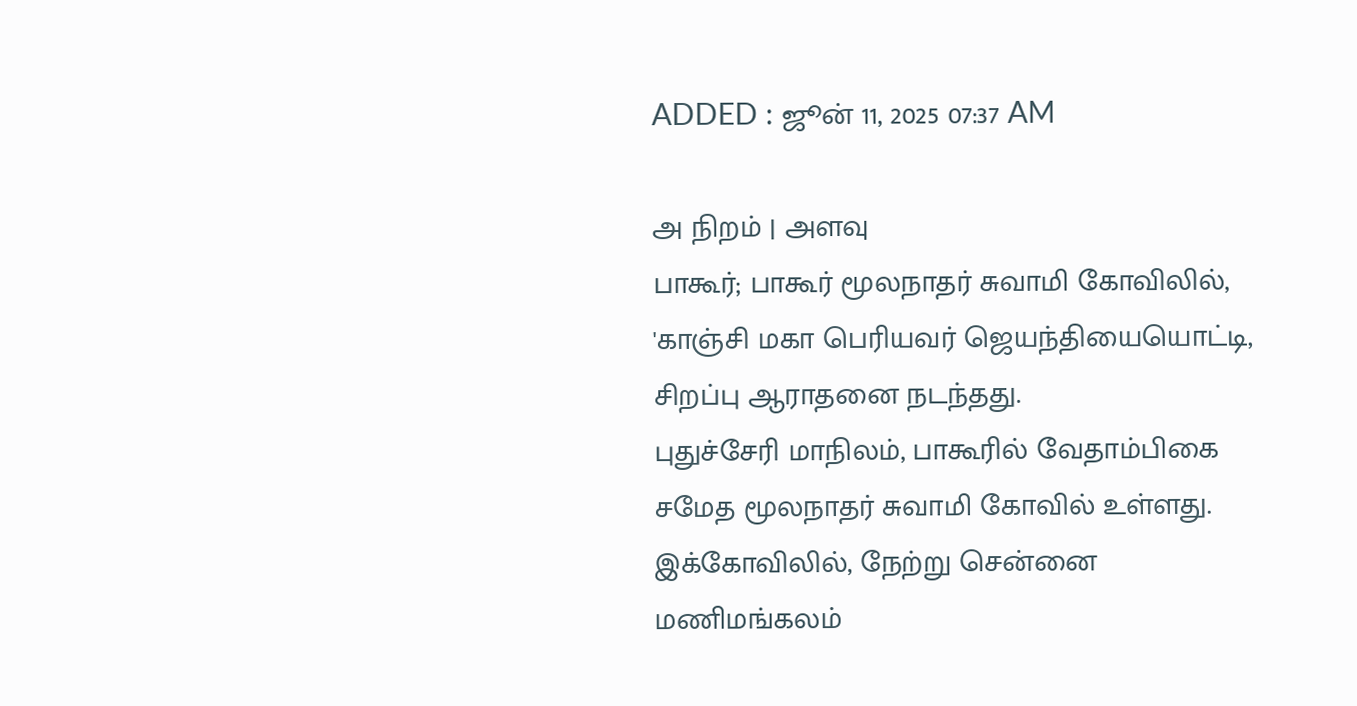ADDED : ஜூன் 11, 2025 07:37 AM

அ நிறம் | அளவு
பாகூர்; பாகூர் மூலநாதர் சுவாமி கோவிலில், 'காஞ்சி மகா பெரியவர் ஜெயந்தியையொட்டி, சிறப்பு ஆராதனை நடந்தது.
புதுச்சேரி மாநிலம், பாகூரில் வேதாம்பிகை சமேத மூலநாதர் சுவாமி கோவில் உள்ளது.
இக்கோவிலில், நேற்று சென்னை மணிமங்கலம்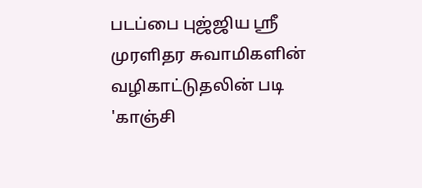படப்பை புஜ்ஜிய ஸ்ரீ முரளிதர சுவாமிகளின் வழிகாட்டுதலின் படி 'காஞ்சி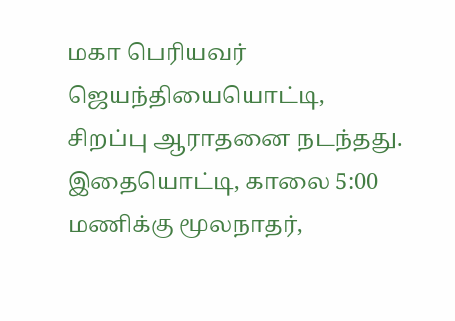மகா பெரியவர் ஜெயந்தியையொட்டி, சிறப்பு ஆராதனை நடந்தது.
இதையொட்டி, காலை 5:00 மணிக்கு மூலநாதர்,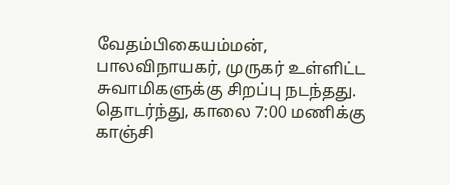வேதம்பிகையம்மன், பாலவிநாயகர், முருகர் உள்ளிட்ட சுவாமிகளுக்கு சிறப்பு நடந்தது.
தொடர்ந்து, காலை 7:00 மணிக்கு காஞ்சி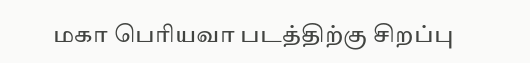மகா பெரியவா படத்திற்கு சிறப்பு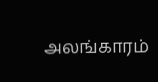அலங்காரம்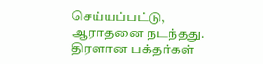செய்யப்பட்டு, ஆராதனை நடந்தது.
திரளான பக்தர்கள்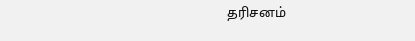தரிசனம்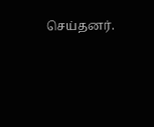செய்தனர்.